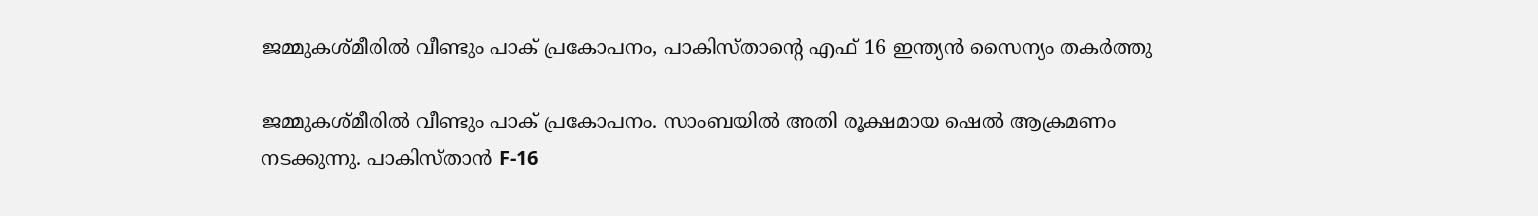ജമ്മുകശ്മീരിൽ വീണ്ടും പാക് പ്രകോപനം, പാകിസ്താന്റെ എഫ് 16 ഇന്ത്യൻ സൈന്യം തകർത്തു

ജമ്മുകശ്മീരിൽ വീണ്ടും പാക് പ്രകോപനം. സാംബയിൽ അതി രൂക്ഷമായ ഷെൽ ആക്രമണം നടക്കുന്നു. പാകിസ്താൻ F-16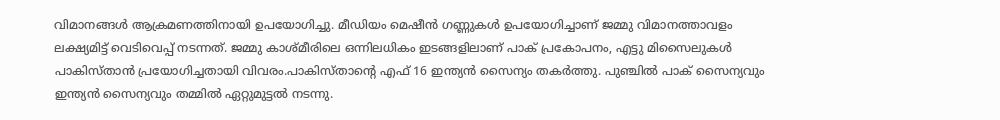വിമാനങ്ങൾ ആക്രമണത്തിനായി ഉപയോഗിച്ചു. മീഡിയം മെഷീൻ ഗണ്ണുകൾ ഉപയോഗിച്ചാണ് ജമ്മു വിമാനത്താവളം ലക്ഷ്യമിട്ട് വെടിവെപ്പ് നടന്നത്. ജമ്മു കാശ്മീരിലെ ഒന്നിലധികം ഇടങ്ങളിലാണ് പാക് പ്രകോപനം, എട്ടു മിസൈലുകൾ പാകിസ്താൻ പ്രയോഗിച്ചതായി വിവരം.പാകിസ്താന്റെ എഫ് 16 ഇന്ത്യൻ സൈന്യം തകർത്തു. പുഞ്ചിൽ പാക് സൈന്യവും ഇന്ത്യൻ സൈന്യവും തമ്മിൽ ഏറ്റുമുട്ടൽ നടന്നു.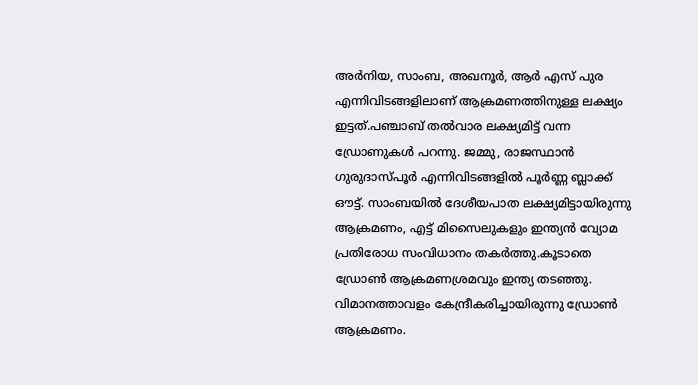അർനിയ, സാംബ, അഖനൂർ, ആർ എസ് പുര എന്നിവിടങ്ങളിലാണ് ആക്രമണത്തിനുള്ള ലക്ഷ്യം ഇട്ടത്.പഞ്ചാബ് തൽവാര ലക്ഷ്യമിട്ട് വന്ന ഡ്രോണുകൾ പറന്നു. ജമ്മു, രാജസ്ഥാൻ ഗുരുദാസ്പൂർ എന്നിവിടങ്ങളിൽ പൂർണ്ണ ബ്ലാക്ക് ഔട്ട്. സാംബയിൽ ദേശീയപാത ലക്ഷ്യമിട്ടായിരുന്നു ആക്രമണം, എട്ട് മിസൈലുകളും ഇന്ത്യൻ വ്യോമ പ്രതിരോധ സംവിധാനം തകർത്തു.കൂടാതെ ഡ്രോൺ ആക്രമണശ്രമവും ഇന്ത്യ തടഞ്ഞു. വിമാനത്താവളം കേന്ദ്രീകരിച്ചായിരുന്നു ഡ്രോൺ ആക്രമണം.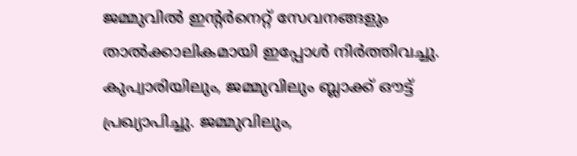ജമ്മുവിൽ ഇന്റർനെറ്റ് സേവനങ്ങളും താൽക്കാലികമായി ഇപ്പോൾ നിർത്തിവച്ചു. കുപ്വാരിയിലും, ജമ്മുവിലും ബ്ലാക്ക് ഔട്ട് പ്രഖ്യാപിച്ചു. ജമ്മുവിലും,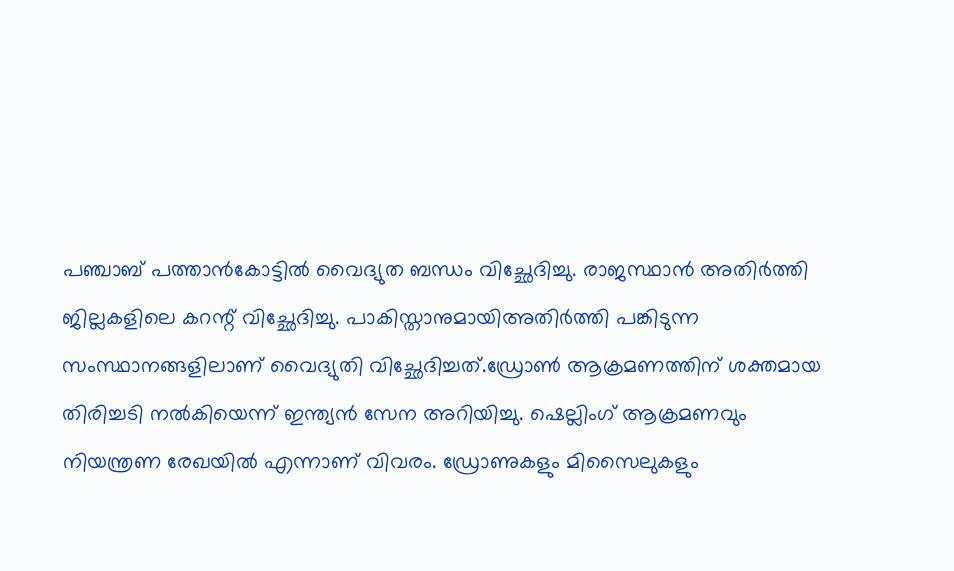പഞ്ചാബ് പത്താൻകോട്ടിൽ വൈദ്യുത ബന്ധം വിച്ഛേദിച്ചു. രാജസ്ഥാൻ അതിർത്തി ജില്ലകളിലെ കറന്റ് വിച്ഛേദിച്ചു. പാകിസ്താനുമായിഅതിർത്തി പങ്കിടുന്ന സംസ്ഥാനങ്ങളിലാണ് വൈദ്യുതി വിച്ഛേദിച്ചത്.ഡ്രോൺ ആക്രമണത്തിന് ശക്തമായ തിരിച്ചടി നൽകിയെന്ന് ഇന്ത്യൻ സേന അറിയിച്ചു. ഷെല്ലിംഗ് ആക്രമണവും നിയന്ത്രണ രേഖയിൽ എന്നാണ് വിവരം. ഡ്രോണുകളും മിസൈലുകളും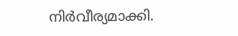നിർവീര്യമാക്കി.